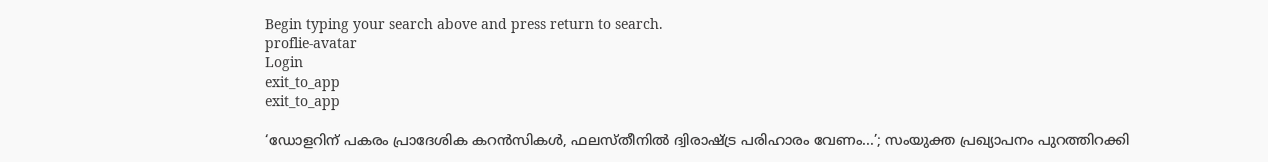Begin typing your search above and press return to search.
proflie-avatar
Login
exit_to_app
exit_to_app

‘ഡോളറിന് പകരം പ്രാദേശിക കറൻസികൾ, ഫലസ്തീനിൽ ദ്വിരാഷ്ട്ര പരിഹാരം വേണം...’; സംയുക്ത പ്രഖ്യാപനം പുറത്തിറക്കി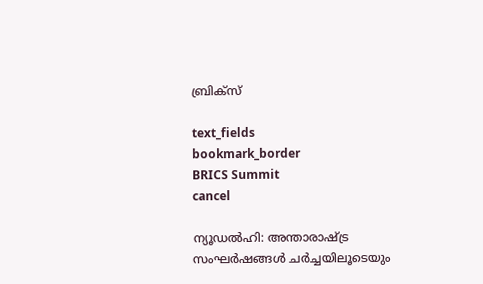ബ്രിക്സ്

text_fields
bookmark_border
BRICS Summit
cancel

ന്യൂഡൽഹി: അന്താരാഷ്ട്ര സംഘർഷങ്ങൾ ചർച്ചയിലൂടെയും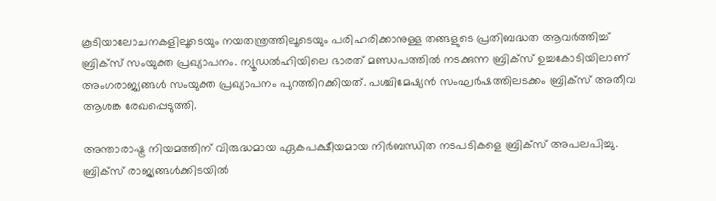കൂടിയാലോചനകളിലൂടെയും നയതന്ത്രത്തിലൂടെയും പരിഹരിക്കാനുള്ള തങ്ങളുടെ പ്രതിബദ്ധത ആവർത്തിച്ച് ബ്രിക്സ് സംയുക്ത പ്രഖ്യാപനം. ന്യൂഡൽഹിയിലെ ഭാരത് മണ്ഡപത്തിൽ നടക്കുന്ന ബ്രിക്സ് ഉച്ചകോടിയിലാണ് അംഗരാജ്യങ്ങൾ സംയുക്ത പ്രഖ്യാപനം പുറത്തിറക്കിയത്. പശ്ചിമേഷ്യൻ സംഘർഷത്തിലടക്കം ബ്രിക്സ് അതീവ ആശങ്ക രേഖപ്പെടുത്തി.

അന്താരാഷ്ട്ര നിയമത്തിന് വിരുദ്ധമായ ഏകപക്ഷീയമായ നിർബന്ധിത നടപടികളെ ബ്രിക്സ് അപലപിച്ചു. ബ്രിക്സ് രാജ്യങ്ങൾക്കിടയിൽ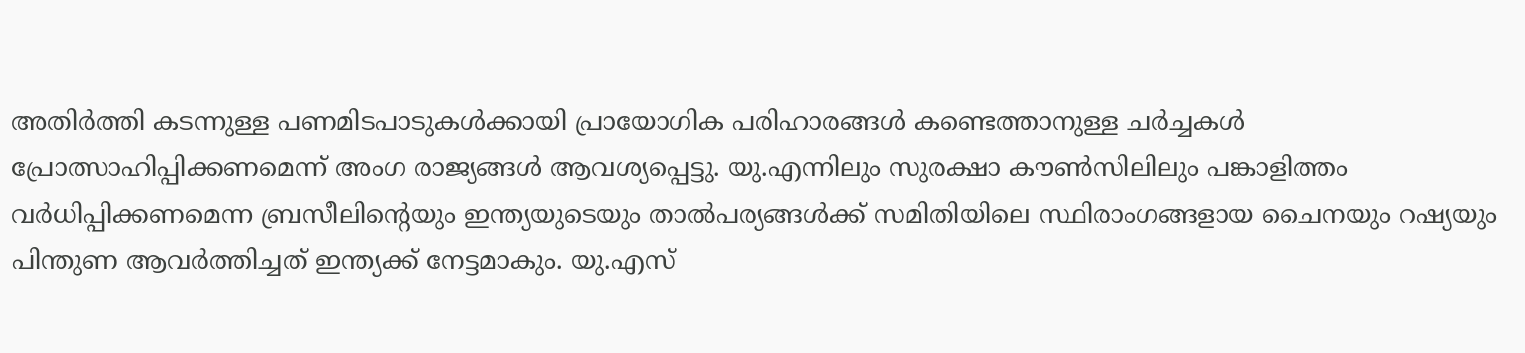അതിർത്തി കടന്നുള്ള പണമിടപാടുകൾക്കായി പ്രായോഗിക പരിഹാരങ്ങൾ കണ്ടെത്താനുള്ള ചർച്ചകൾ പ്രോത്സാഹിപ്പിക്കണമെന്ന് അംഗ രാജ്യങ്ങൾ ആവശ്യപ്പെട്ടു. യു.എന്നിലും സുരക്ഷാ കൗൺസിലിലും പങ്കാളിത്തം വർധിപ്പിക്കണമെന്ന ബ്രസീലിന്റെയും ഇന്ത്യയുടെയും താൽപര്യങ്ങൾക്ക് സമിതിയിലെ സ്ഥിരാംഗങ്ങളായ ചൈനയും റഷ്യയും പിന്തുണ ആവർത്തിച്ചത് ഇന്ത്യക്ക് നേട്ടമാകും. യു.എസ്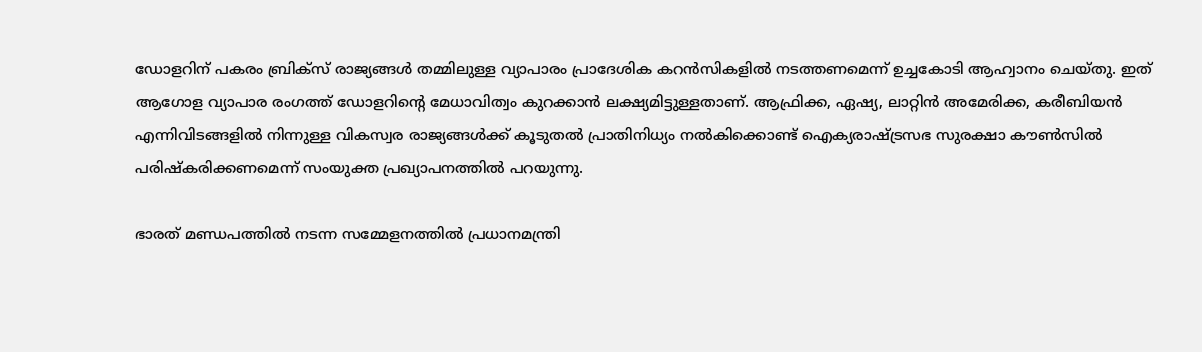ഡോളറിന് പകരം ബ്രിക്സ് രാജ്യങ്ങൾ തമ്മിലുള്ള വ്യാപാരം പ്രാദേശിക കറൻസികളിൽ നടത്തണമെന്ന് ഉച്ചകോടി ആഹ്വാനം ചെയ്തു. ഇത് ആഗോള വ്യാപാര രംഗത്ത് ഡോളറിന്റെ മേധാവിത്വം കുറക്കാൻ ലക്ഷ്യമിട്ടുള്ളതാണ്. ആഫ്രിക്ക, ഏഷ്യ, ലാറ്റിൻ അമേരിക്ക, കരീബിയൻ എന്നിവിടങ്ങളിൽ നിന്നുള്ള വികസ്വര രാജ്യങ്ങൾക്ക് കൂടുതൽ പ്രാതിനിധ്യം നൽകിക്കൊണ്ട് ഐക്യരാഷ്ട്രസഭ സുരക്ഷാ കൗൺസിൽ പരിഷ്കരിക്കണമെന്ന് സംയുക്ത പ്രഖ്യാപനത്തിൽ പറയുന്നു.

ഭാരത് മണ്ഡപത്തിൽ നടന്ന സമ്മേളനത്തിൽ പ്രധാനമന്ത്രി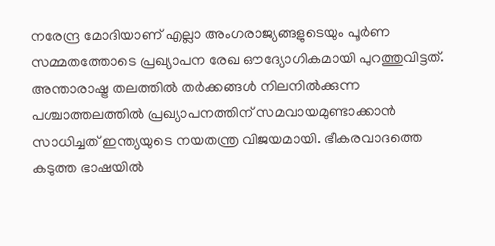നരേന്ദ്ര മോദിയാണ് എല്ലാ അംഗരാജ്യങ്ങളുടെയും പൂർണ സമ്മതത്തോടെ പ്രഖ്യാപന രേഖ ഔദ്യോഗികമായി പുറത്തുവിട്ടത്. അന്താരാഷ്ട്ര തലത്തിൽ തർക്കങ്ങൾ നിലനിൽക്കുന്ന പശ്ചാത്തലത്തിൽ പ്രഖ്യാപനത്തിന് സമവായമുണ്ടാക്കാൻ സാധിച്ചത് ഇന്ത്യയുടെ നയതന്ത്ര വിജയമായി. ഭീകരവാദത്തെ കടുത്ത ഭാഷയിൽ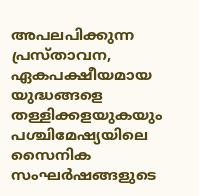അപലപിക്കുന്ന പ്രസ്താവന, ഏകപക്ഷീയമായ യുദ്ധങ്ങളെ തള്ളിക്കളയുകയും പശ്ചിമേഷ്യയിലെ സൈനിക സംഘർഷങ്ങളുടെ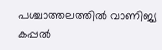പശ്ചാത്തലത്തിൽ വാണിജ്യ കപ്പൽ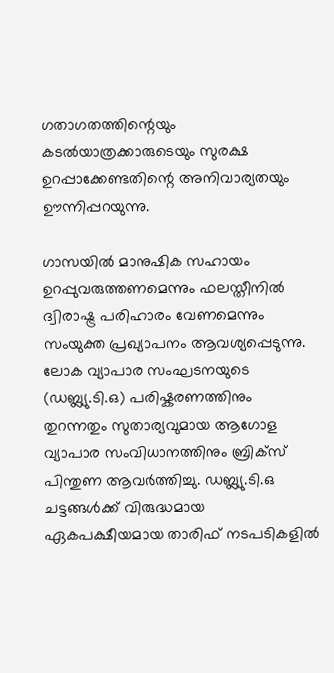ഗതാഗതത്തിന്റെയും കടൽയാത്രക്കാരുടെയും സുരക്ഷ ഉറപ്പാക്കേണ്ടതിന്റെ അനിവാര്യതയും ഊന്നിപ്പറയുന്നു.

ഗാസയിൽ മാനുഷിക സഹായം ഉറപ്പുവരുത്തണമെന്നും ഫലസ്തീനിൽ ദ്വിരാഷ്ട്ര പരിഹാരം വേണമെന്നും സംയുക്ത പ്രഖ്യാപനം ആവശ്യപ്പെടുന്നു. ലോക വ്യാപാര സംഘടനയുടെ (ഡബ്ല്യു.ടി.ഒ) പരിഷ്കരണത്തിനും തുറന്നതും സുതാര്യവുമായ ആഗോള വ്യാപാര സംവിധാനത്തിനും ബ്രിക്സ് പിന്തുണ ആവർത്തിച്ചു. ഡബ്ല്യു.ടി.ഒ ചട്ടങ്ങൾക്ക് വിരുദ്ധമായ ഏകപക്ഷീയമായ താരിഫ് നടപടികളിൽ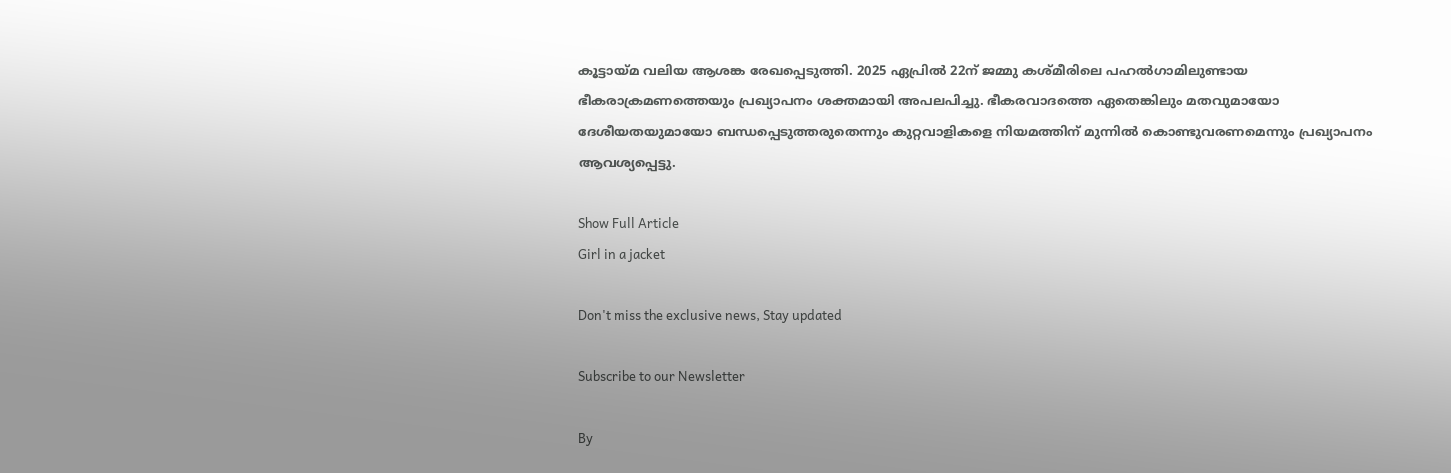കൂട്ടായ്മ വലിയ ആശങ്ക രേഖപ്പെടുത്തി. 2025 ഏപ്രിൽ 22ന് ജമ്മു കശ്മീരിലെ പഹൽഗാമിലുണ്ടായ ഭീകരാക്രമണത്തെയും പ്രഖ്യാപനം ശക്തമായി അപലപിച്ചു. ഭീകരവാദത്തെ ഏതെങ്കിലും മതവുമായോ ദേശീയതയുമായോ ബന്ധപ്പെടുത്തരുതെന്നും കുറ്റവാളികളെ നിയമത്തിന് മുന്നിൽ കൊണ്ടുവരണമെന്നും പ്രഖ്യാപനം ആവശ്യപ്പെട്ടു.

Show Full Article
Girl in a jacket

Don't miss the exclusive news, Stay updated

Subscribe to our Newsletter

By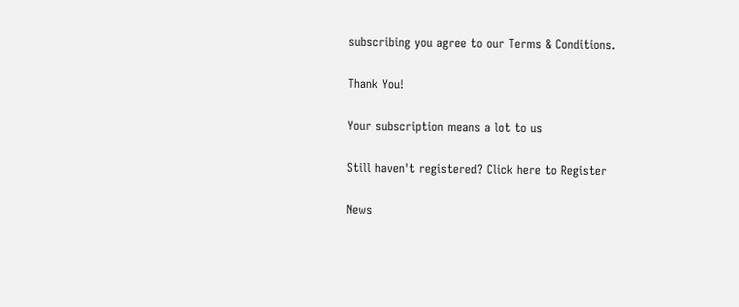subscribing you agree to our Terms & Conditions.

Thank You!

Your subscription means a lot to us

Still haven't registered? Click here to Register

News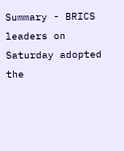Summary - BRICS leaders on Saturday adopted the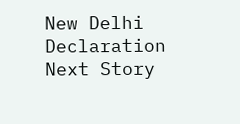New Delhi Declaration
Next Story